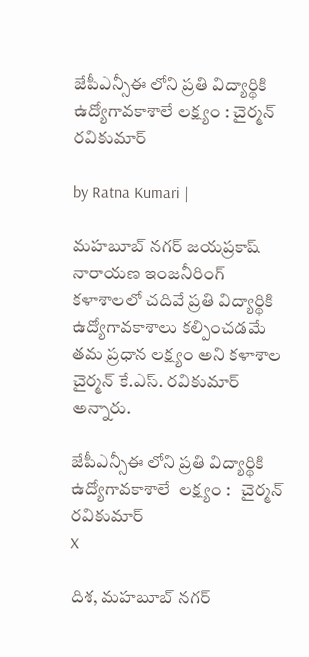జేపీఎన్సీఈ లోని ప్రతి విద్యార్థికి ఉద్యోగావకాశాలే లక్ష్యం : చైర్మన్ రవికుమార్

by Ratna Kumari |

మహబూబ్ నగర్ జయప్రకాష్ నారాయణ ఇంజనీరింగ్ కళాశాలలో చదివే ప్రతి విద్యార్థికి ఉద్యోగావకాశాలు కల్పించడమే తమ ప్రధాన లక్ష్యం అని కళాశాల చైర్మన్ కే.ఎస్. రవికుమార్ అన్నారు.

జేపీఎన్సీఈ లోని ప్రతి విద్యార్థికి ఉద్యోగావకాశాలే  లక్ష్యం :   చైర్మన్ రవికుమార్
X

దిశ, మహబూబ్ నగర్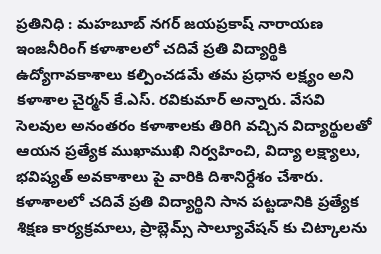ప్రతినిధి : మహబూబ్ నగర్ జయప్రకాష్ నారాయణ ఇంజనీరింగ్ కళాశాలలో చదివే ప్రతి విద్యార్థికి ఉద్యోగావకాశాలు కల్పించడమే తమ ప్రధాన లక్ష్యం అని కళాశాల చైర్మన్ కే.ఎస్. రవికుమార్ అన్నారు. వేసవి సెలవుల అనంతరం కళాశాలకు తిరిగి వచ్చిన విద్యార్థులతో ఆయన ప్రత్యేక ముఖాముఖి నిర్వహించి, విద్యా లక్ష్యాలు, భవిష్యత్ అవకాశాలు పై వారికి దిశానిర్దేశం చేశారు. కళాశాలలో చదివే ప్రతి విద్యార్థిని సాన పట్టడానికి ప్రత్యేక శిక్షణ కార్యక్రమాలు, ప్రాబ్లెమ్స్ సాల్యూవేషన్ కు చిట్కాలను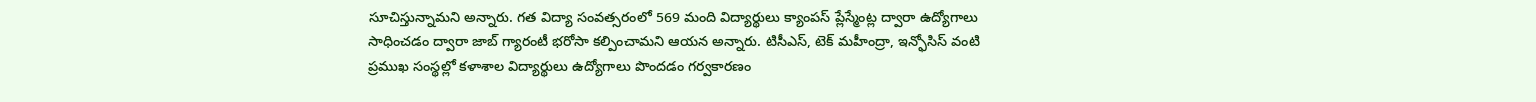సూచిస్తున్నామని అన్నారు. గత విద్యా సంవత్సరంలో 569 మంది విద్యార్థులు క్యాంపస్ ప్లేస్మేంట్ల ద్వారా ఉద్యోగాలు సాధించడం ద్వారా జాబ్ గ్యారంటీ భరోసా కల్పించామని ఆయన అన్నారు. టిసీఎస్, టెక్ మహీంద్రా, ఇన్ఫోసిస్ వంటి ప్రముఖ సంస్థల్లో కళాశాల విద్యార్థులు ఉద్యోగాలు పొందడం గర్వకారణం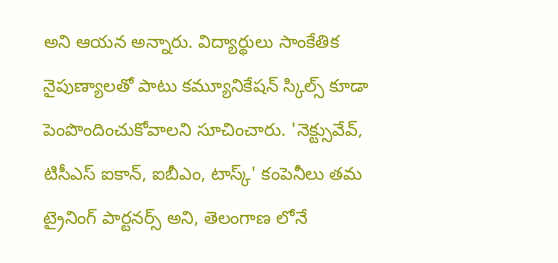అని ఆయన అన్నారు. విద్యార్థులు సాంకేతిక నైపుణ్యాలతో పాటు కమ్యూనికేషన్ స్కిల్స్ కూడా పెంపొందించుకోవాలని సూచించారు. 'నెక్ట్సువేవ్, టిసీఎస్ ఐకాన్, ఐబీఎం, టాస్క్' కంపెనీలు తమ ట్రైనింగ్ పార్టనర్స్ అని, తెలంగాణ లోనే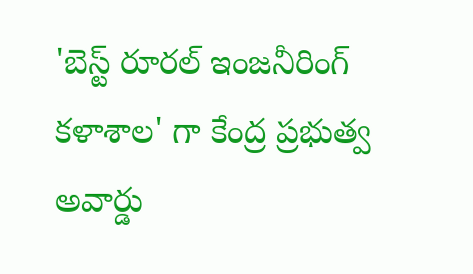'బెస్ట్ రూరల్ ఇంజనీరింగ్ కళాశాల' గా కేంద్ర ప్రభుత్వ అవార్డు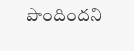పొందిందని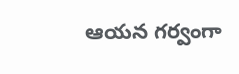ఆయన గర్వంగా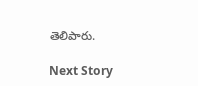తెలిపారు.

Next Story